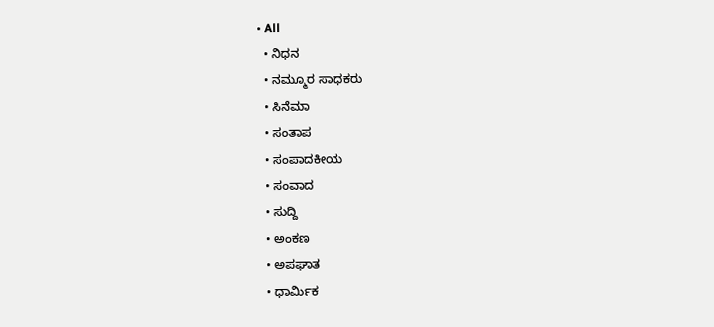• All
  • ನಿಧನ
  • ನಮ್ಮೂರ ಸಾಧಕರು
  • ಸಿನೆಮಾ
  • ಸಂತಾಪ
  • ಸಂಪಾದಕೀಯ
  • ಸಂವಾದ
  • ಸುದ್ದಿ
  • ಅಂಕಣ
  • ಅಪಘಾತ
  • ಧಾರ್ಮಿಕ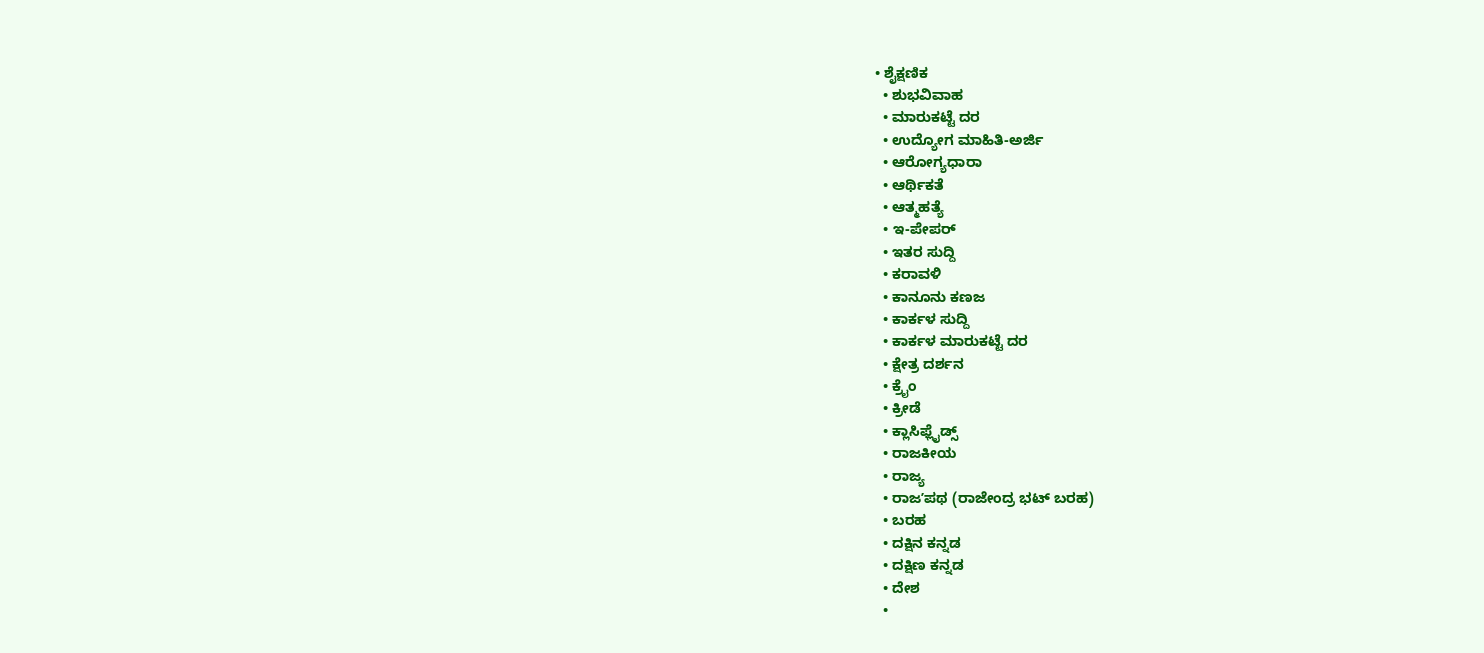• ಶೈಕ್ಷಣಿಕ
  • ಶುಭವಿವಾಹ
  • ಮಾರುಕಟ್ಟೆ ದರ
  • ಉದ್ಯೋಗ ಮಾಹಿತಿ-ಅರ್ಜಿ
  • ಆರೋಗ್ಯಧಾರಾ
  • ಆರ್ಥಿಕತೆ
  • ಆತ್ಮಹತ್ಯೆ
  • ಇ-ಪೇಪರ್
  • ಇತರ ಸುದ್ದಿ
  • ಕರಾವಳಿ
  • ಕಾನೂನು ಕಣಜ
  • ಕಾರ್ಕಳ ಸುದ್ದಿ
  • ಕಾರ್ಕಳ ಮಾರುಕಟ್ಟೆ ದರ
  • ಕ್ಷೇತ್ರ ದರ್ಶನ
  • ಕ್ರೈಂ
  • ಕ್ರೀಡೆ
  • ಕ್ಲಾಸಿಫ್ಲೈಡ್ಸ್
  • ರಾಜಕೀಯ
  • ರಾಜ್ಯ
  • ರಾಜʼಪಥ (ರಾಜೇಂದ್ರ ಭಟ್‌ ಬರಹ)
  • ಬರಹ
  • ದಕ್ಷಿನ ಕನ್ನಡ
  • ದಕ್ಷಿಣ ಕನ್ನಡ
  • ದೇಶ
  •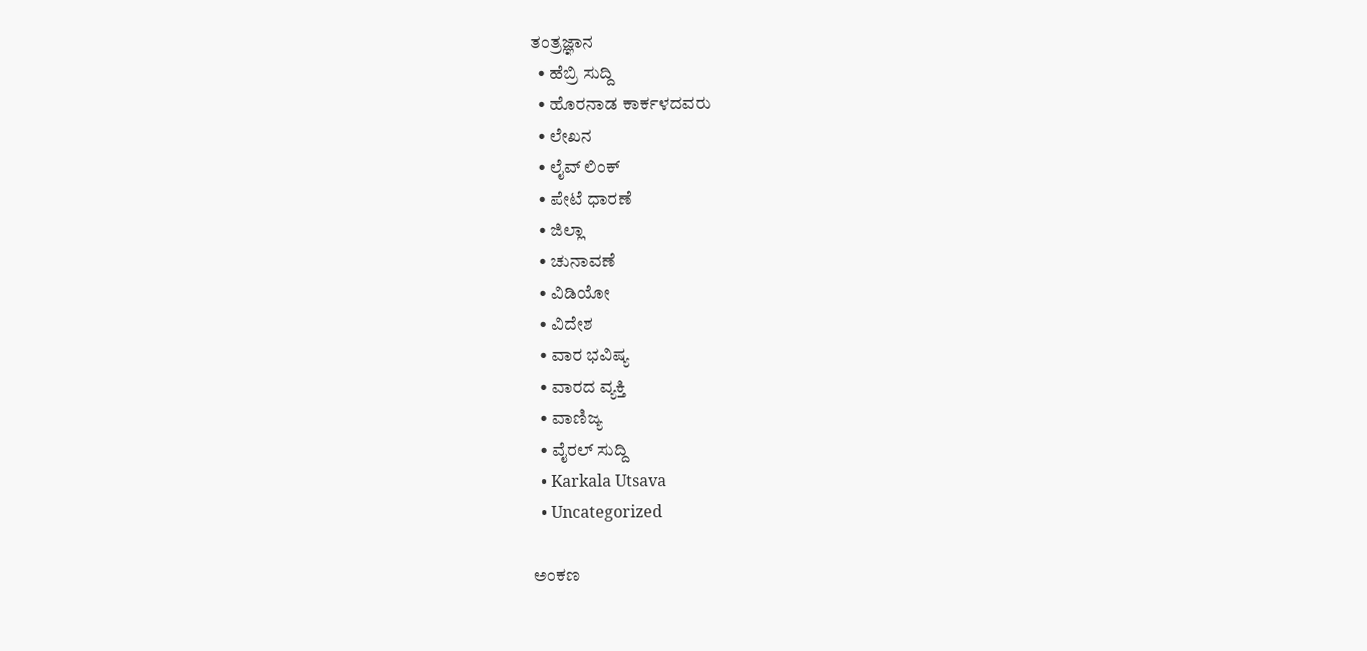ತಂತ್ರಜ್ಞಾನ
  • ಹೆಬ್ರಿ ಸುದ್ದಿ
  • ಹೊರನಾಡ ಕಾರ್ಕಳದವರು
  • ಲೇಖನ
  • ಲೈವ್ ಲಿಂಕ್
  • ಪೇಟೆ ಧಾರಣೆ
  • ಜಿಲ್ಲಾ
  • ಚುನಾವಣೆ
  • ವಿಡಿಯೋ
  • ವಿದೇಶ
  • ವಾರ ಭವಿಷ್ಯ
  • ವಾರದ ವ್ಯಕ್ತಿ
  • ವಾಣಿಜ್ಯ
  • ವೈರಲ್ ಸುದ್ದಿ
  • Karkala Utsava
  • Uncategorized

ಅಂಕಣ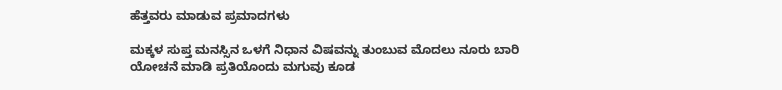ಹೆತ್ತವರು ಮಾಡುವ ಪ್ರಮಾದಗಳು

ಮಕ್ಕಳ ಸುಪ್ತ ಮನಸ್ಸಿನ ಒಳಗೆ ನಿಧಾನ ವಿಷವನ್ನು ತುಂಬುವ ಮೊದಲು ನೂರು ಬಾರಿ ಯೋಚನೆ ಮಾಡಿ ಪ್ರತಿಯೊಂದು ಮಗುವು ಕೂಡ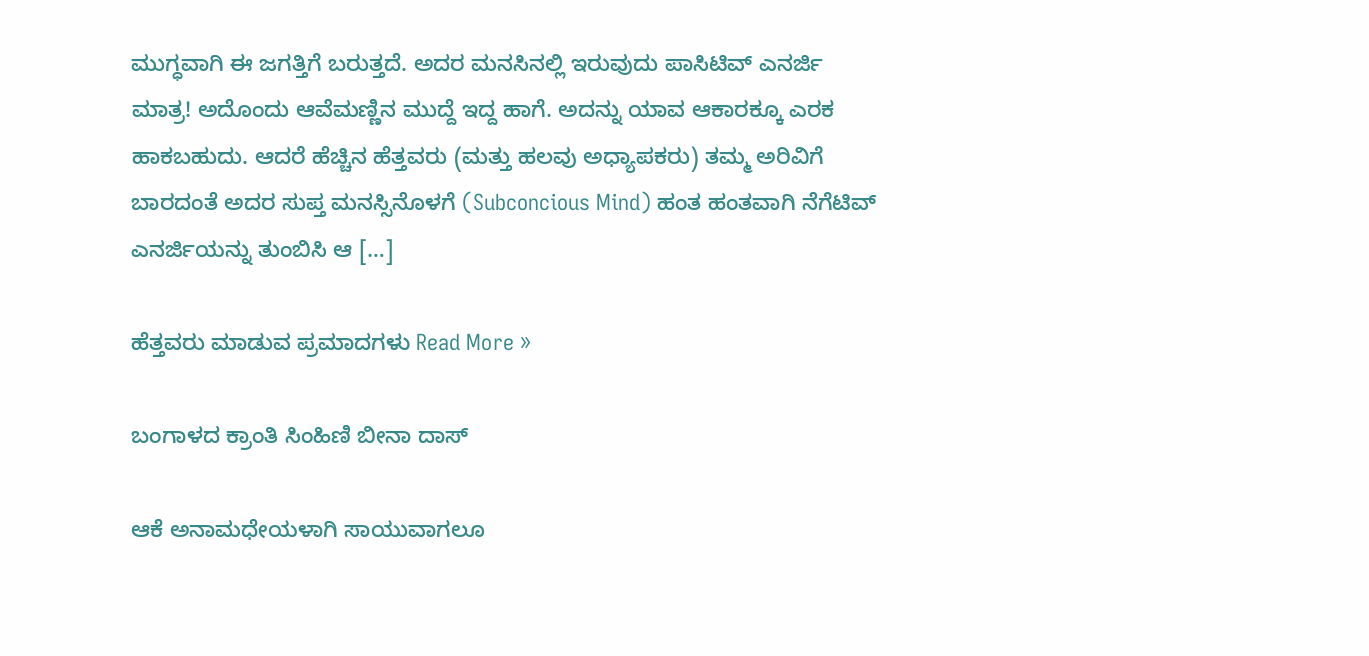ಮುಗ್ಧವಾಗಿ ಈ ಜಗತ್ತಿಗೆ ಬರುತ್ತದೆ. ಅದರ ಮನಸಿನಲ್ಲಿ ಇರುವುದು ಪಾಸಿಟಿವ್ ಎನರ್ಜಿ ಮಾತ್ರ! ಅದೊಂದು ಆವೆಮಣ್ಣಿನ ಮುದ್ದೆ ಇದ್ದ ಹಾಗೆ. ಅದನ್ನು ಯಾವ ಆಕಾರಕ್ಕೂ ಎರಕ ಹಾಕಬಹುದು. ಆದರೆ ಹೆಚ್ಚಿನ ಹೆತ್ತವರು (ಮತ್ತು ಹಲವು ಅಧ್ಯಾಪಕರು) ತಮ್ಮ ಅರಿವಿಗೆ ಬಾರದಂತೆ ಅದರ ಸುಪ್ತ ಮನಸ್ಸಿನೊಳಗೆ (Subconcious Mind) ಹಂತ ಹಂತವಾಗಿ ನೆಗೆಟಿವ್ ಎನರ್ಜಿಯನ್ನು ತುಂಬಿಸಿ ಆ […]

ಹೆತ್ತವರು ಮಾಡುವ ಪ್ರಮಾದಗಳು Read More »

ಬಂಗಾಳದ ಕ್ರಾಂತಿ ಸಿಂಹಿಣಿ ಬೀನಾ ದಾಸ್

ಆಕೆ ಅನಾಮಧೇಯಳಾಗಿ ಸಾಯುವಾಗಲೂ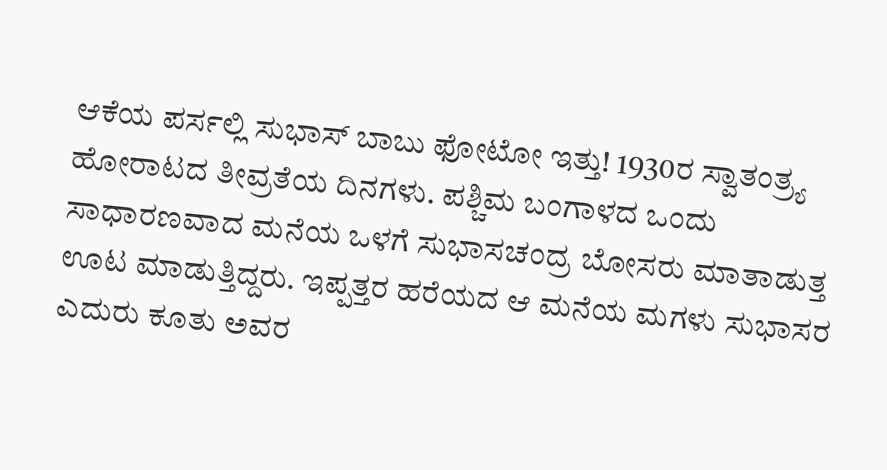ಆಕೆಯ ಪರ್ಸಲ್ಲಿ ಸುಭಾಸ್ ಬಾಬು ಫೋಟೋ ಇತ್ತು! 1930ರ ಸ್ವಾತಂತ್ರ್ಯ ಹೋರಾಟದ ತೀವ್ರತೆಯ ದಿನಗಳು. ಪಶ್ಚಿಮ ಬಂಗಾಳದ ಒಂದು ಸಾಧಾರಣವಾದ ಮನೆಯ ಒಳಗೆ ಸುಭಾಸಚಂದ್ರ ಬೋಸರು ಮಾತಾಡುತ್ತ ಊಟ ಮಾಡುತ್ತಿದ್ದರು. ಇಪ್ಪತ್ತರ ಹರೆಯದ ಆ ಮನೆಯ ಮಗಳು ಸುಭಾಸರ ಎದುರು ಕೂತು ಅವರ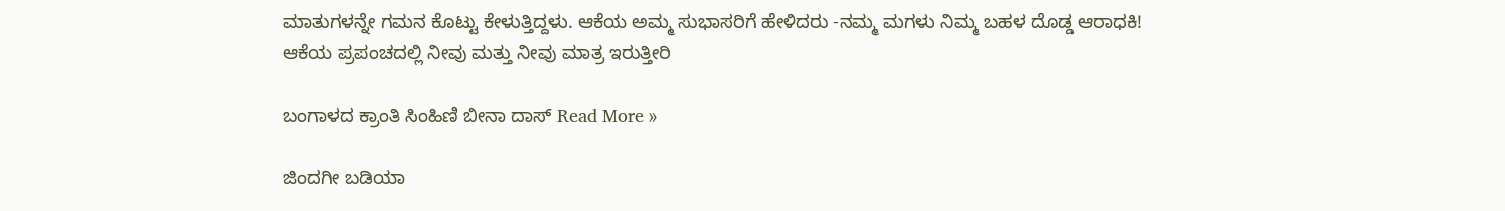ಮಾತುಗಳನ್ನೇ ಗಮನ ಕೊಟ್ಟು ಕೇಳುತ್ತಿದ್ದಳು. ಆಕೆಯ ಅಮ್ಮ ಸುಭಾಸರಿಗೆ ಹೇಳಿದರು -ನಮ್ಮ ಮಗಳು ನಿಮ್ಮ ಬಹಳ ದೊಡ್ಡ ಆರಾಧಕಿ! ಆಕೆಯ ಪ್ರಪಂಚದಲ್ಲಿ ನೀವು ಮತ್ತು ನೀವು ಮಾತ್ರ ಇರುತ್ತೀರಿ

ಬಂಗಾಳದ ಕ್ರಾಂತಿ ಸಿಂಹಿಣಿ ಬೀನಾ ದಾಸ್ Read More »

ಜಿಂದಗೀ ಬಡಿಯಾ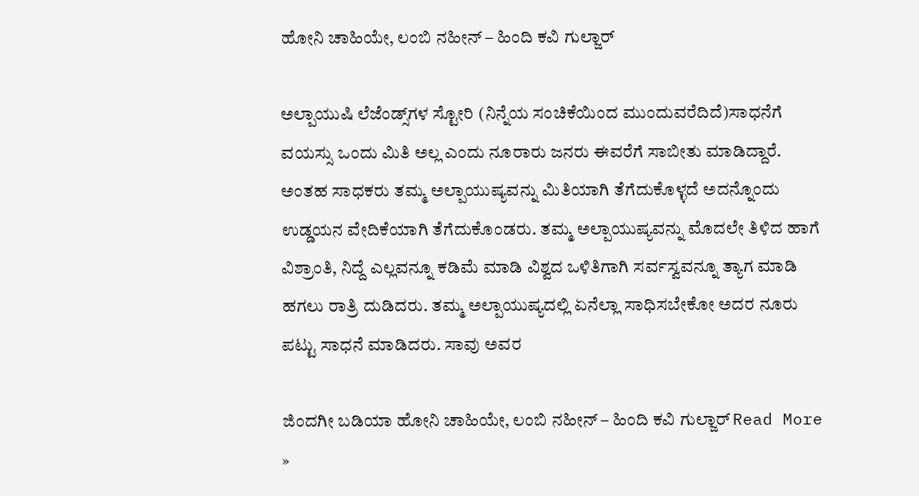ಹೋನಿ ಚಾಹಿಯೇ, ಲಂಬಿ ನಹೀನ್ – ಹಿಂದಿ ಕವಿ ಗುಲ್ಜಾರ್

ಅಲ್ಪಾಯುಷಿ ಲೆಜೆಂಡ್ಸ್‌ಗಳ ಸ್ಟೋರಿ (ನಿನ್ನೆಯ ಸಂಚಿಕೆಯಿಂದ ಮುಂದುವರೆದಿದೆ)ಸಾಧನೆಗೆ ವಯಸ್ಸು ಒಂದು ಮಿತಿ ಅಲ್ಲ ಎಂದು ನೂರಾರು ಜನರು ಈವರೆಗೆ ಸಾಬೀತು ಮಾಡಿದ್ದಾರೆ. ಅಂತಹ ಸಾಧಕರು ತಮ್ಮ ಅಲ್ಪಾಯುಷ್ಯವನ್ನು ಮಿತಿಯಾಗಿ ತೆಗೆದುಕೊಳ್ಳದೆ ಅದನ್ನೊಂದು ಉಡ್ಡಯನ ವೇದಿಕೆಯಾಗಿ ತೆಗೆದುಕೊಂಡರು. ತಮ್ಮ ಅಲ್ಪಾಯುಷ್ಯವನ್ನು ಮೊದಲೇ ತಿಳಿದ ಹಾಗೆ ವಿಶ್ರಾಂತಿ, ನಿದ್ದೆ ಎಲ್ಲವನ್ನೂ ಕಡಿಮೆ ಮಾಡಿ ವಿಶ್ವದ ಒಳಿತಿಗಾಗಿ ಸರ್ವಸ್ವವನ್ನೂ ತ್ಯಾಗ ಮಾಡಿ ಹಗಲು ರಾತ್ರಿ ದುಡಿದರು. ತಮ್ಮ ಅಲ್ಪಾಯುಷ್ಯದಲ್ಲಿ ಏನೆಲ್ಲಾ ಸಾಧಿಸಬೇಕೋ ಅದರ ನೂರು ಪಟ್ಟು ಸಾಧನೆ ಮಾಡಿದರು. ಸಾವು ಅವರ

ಜಿಂದಗೀ ಬಡಿಯಾ ಹೋನಿ ಚಾಹಿಯೇ, ಲಂಬಿ ನಹೀನ್ – ಹಿಂದಿ ಕವಿ ಗುಲ್ಜಾರ್ Read More »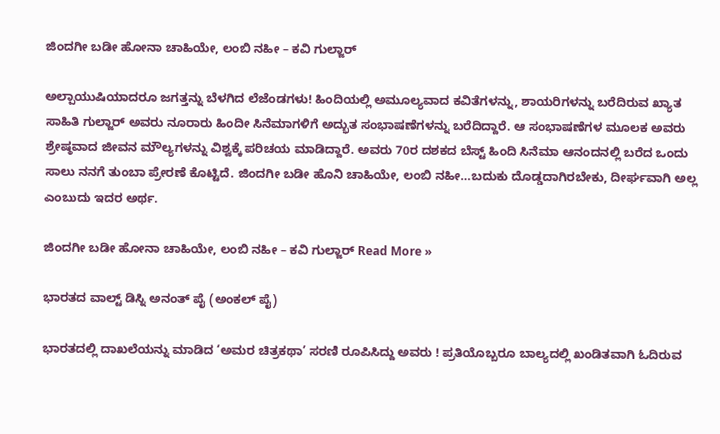ಜಿಂದಗೀ ಬಡೀ ಹೋನಾ ಚಾಹಿಯೇ, ಲಂಬಿ ನಹೀ – ಕವಿ ಗುಲ್ಜಾರ್

ಅಲ್ಪಾಯುಷಿಯಾದರೂ ಜಗತ್ತನ್ನು ಬೆಳಗಿದ ಲೆಜೆಂಡಗಳು! ಹಿಂದಿಯಲ್ಲಿ ಅಮೂಲ್ಯವಾದ ಕವಿತೆಗಳನ್ನು, ಶಾಯರಿಗಳನ್ನು ಬರೆದಿರುವ ಖ್ಯಾತ ಸಾಹಿತಿ ಗುಲ್ಜಾರ್ ಅವರು ನೂರಾರು ಹಿಂದೀ ಸಿನೆಮಾಗಳಿಗೆ ಅದ್ಭುತ ಸಂಭಾಷಣೆಗಳನ್ನು ಬರೆದಿದ್ದಾರೆ. ಆ ಸಂಭಾಷಣೆಗಳ ಮೂಲಕ ಅವರು ಶ್ರೇಷ್ಠವಾದ ಜೀವನ ಮೌಲ್ಯಗಳನ್ನು ವಿಶ್ವಕ್ಕೆ ಪರಿಚಯ ಮಾಡಿದ್ದಾರೆ. ಅವರು 70ರ ದಶಕದ ಬೆಸ್ಟ್ ಹಿಂದಿ ಸಿನೆಮಾ ಆನಂದನಲ್ಲಿ ಬರೆದ ಒಂದು ಸಾಲು ನನಗೆ ತುಂಬಾ ಪ್ರೇರಣೆ ಕೊಟ್ಟಿದೆ. ಜಿಂದಗೀ ಬಡೀ ಹೊನಿ ಚಾಹಿಯೇ, ಲಂಬಿ ನಹೀ…ಬದುಕು ದೊಡ್ಡದಾಗಿರಬೇಕು, ದೀರ್ಘವಾಗಿ ಅಲ್ಲ ಎಂಬುದು ಇದರ ಅರ್ಥ.

ಜಿಂದಗೀ ಬಡೀ ಹೋನಾ ಚಾಹಿಯೇ, ಲಂಬಿ ನಹೀ – ಕವಿ ಗುಲ್ಜಾರ್ Read More »

ಭಾರತದ ವಾಲ್ಟ್ ಡಿಸ್ನಿ ಅನಂತ್ ಪೈ (ಅಂಕಲ್ ಪೈ)

ಭಾರತದಲ್ಲಿ ದಾಖಲೆಯನ್ನು ಮಾಡಿದ ‘ಅಮರ ಚಿತ್ರಕಥಾ’ ಸರಣಿ ರೂಪಿಸಿದ್ದು ಅವರು ! ಪ್ರತಿಯೊಬ್ಬರೂ ಬಾಲ್ಯದಲ್ಲಿ ಖಂಡಿತವಾಗಿ ಓದಿರುವ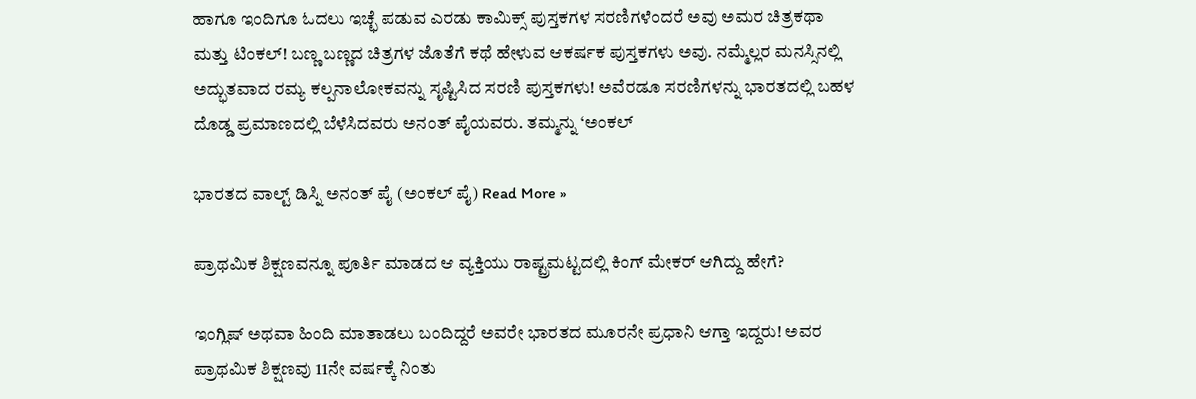ಹಾಗೂ ಇಂದಿಗೂ ಓದಲು ಇಚ್ಛೆ ಪಡುವ ಎರಡು ಕಾಮಿಕ್ಸ್ ಪುಸ್ತಕಗಳ ಸರಣಿಗಳೆಂದರೆ ಅವು ಅಮರ ಚಿತ್ರಕಥಾ ಮತ್ತು ಟಿಂಕಲ್! ಬಣ್ಣ ಬಣ್ಣದ ಚಿತ್ರಗಳ ಜೊತೆಗೆ ಕಥೆ ಹೇಳುವ ಆಕರ್ಷಕ ಪುಸ್ತಕಗಳು ಅವು. ನಮ್ಮೆಲ್ಲರ ಮನಸ್ಸಿನಲ್ಲಿ ಅದ್ಭುತವಾದ ರಮ್ಯ ಕಲ್ಪನಾಲೋಕವನ್ನು ಸೃಷ್ಟಿಸಿದ ಸರಣಿ ಪುಸ್ತಕಗಳು! ಅವೆರಡೂ ಸರಣಿಗಳನ್ನು ಭಾರತದಲ್ಲಿ ಬಹಳ ದೊಡ್ಡ ಪ್ರಮಾಣದಲ್ಲಿ ಬೆಳೆಸಿದವರು ಅನಂತ್ ಪೈಯವರು. ತಮ್ಮನ್ನು ‘ಅಂಕಲ್

ಭಾರತದ ವಾಲ್ಟ್ ಡಿಸ್ನಿ ಅನಂತ್ ಪೈ (ಅಂಕಲ್ ಪೈ) Read More »

ಪ್ರಾಥಮಿಕ ಶಿಕ್ಷಣವನ್ನೂ ಪೂರ್ತಿ ಮಾಡದ ಆ ವ್ಯಕ್ತಿಯು ರಾಷ್ಟ್ರಮಟ್ಟದಲ್ಲಿ ಕಿಂಗ್ ಮೇಕರ್ ಆಗಿದ್ದು ಹೇಗೆ?

ಇಂಗ್ಲಿಷ್ ಅಥವಾ ಹಿಂದಿ ಮಾತಾಡಲು ಬಂದಿದ್ದರೆ ಅವರೇ ಭಾರತದ ಮೂರನೇ ಪ್ರಧಾನಿ ಆಗ್ತಾ ಇದ್ದರು! ಅವರ ಪ್ರಾಥಮಿಕ ಶಿಕ್ಷಣವು 11ನೇ ವರ್ಷಕ್ಕೆ ನಿಂತು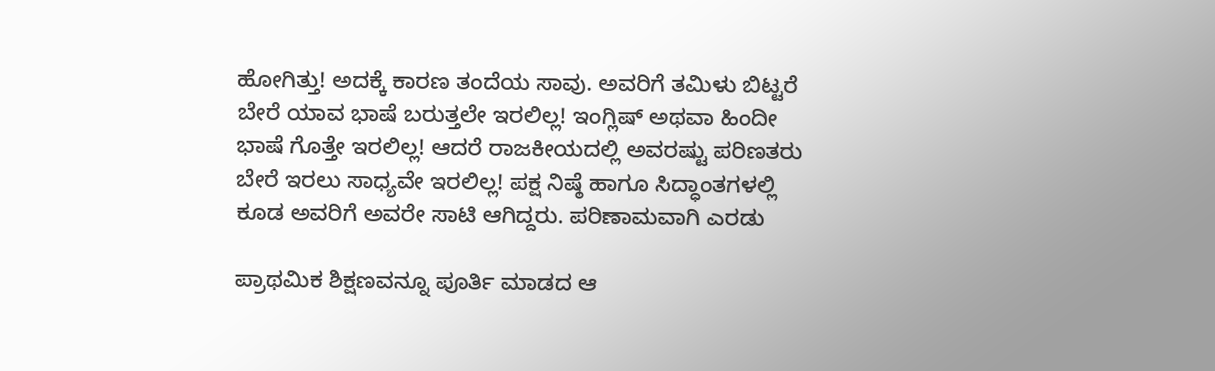ಹೋಗಿತ್ತು! ಅದಕ್ಕೆ ಕಾರಣ ತಂದೆಯ ಸಾವು. ಅವರಿಗೆ ತಮಿಳು ಬಿಟ್ಟರೆ ಬೇರೆ ಯಾವ ಭಾಷೆ ಬರುತ್ತಲೇ ಇರಲಿಲ್ಲ! ಇಂಗ್ಲಿಷ್ ಅಥವಾ ಹಿಂದೀ ಭಾಷೆ ಗೊತ್ತೇ ಇರಲಿಲ್ಲ! ಆದರೆ ರಾಜಕೀಯದಲ್ಲಿ ಅವರಷ್ಟು ಪರಿಣತರು ಬೇರೆ ಇರಲು ಸಾಧ್ಯವೇ ಇರಲಿಲ್ಲ! ಪಕ್ಷ ನಿಷ್ಠೆ ಹಾಗೂ ಸಿದ್ಧಾಂತಗಳಲ್ಲಿ ಕೂಡ ಅವರಿಗೆ ಅವರೇ ಸಾಟಿ ಆಗಿದ್ದರು. ಪರಿಣಾಮವಾಗಿ ಎರಡು

ಪ್ರಾಥಮಿಕ ಶಿಕ್ಷಣವನ್ನೂ ಪೂರ್ತಿ ಮಾಡದ ಆ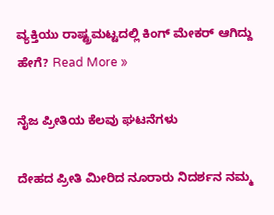ವ್ಯಕ್ತಿಯು ರಾಷ್ಟ್ರಮಟ್ಟದಲ್ಲಿ ಕಿಂಗ್ ಮೇಕರ್ ಆಗಿದ್ದು ಹೇಗೆ? Read More »

ನೈಜ ಪ್ರೀತಿಯ ಕೆಲವು ಘಟನೆಗಳು

ದೇಹದ ಪ್ರೀತಿ ಮೀರಿದ ನೂರಾರು ನಿದರ್ಶನ ನಮ್ಮ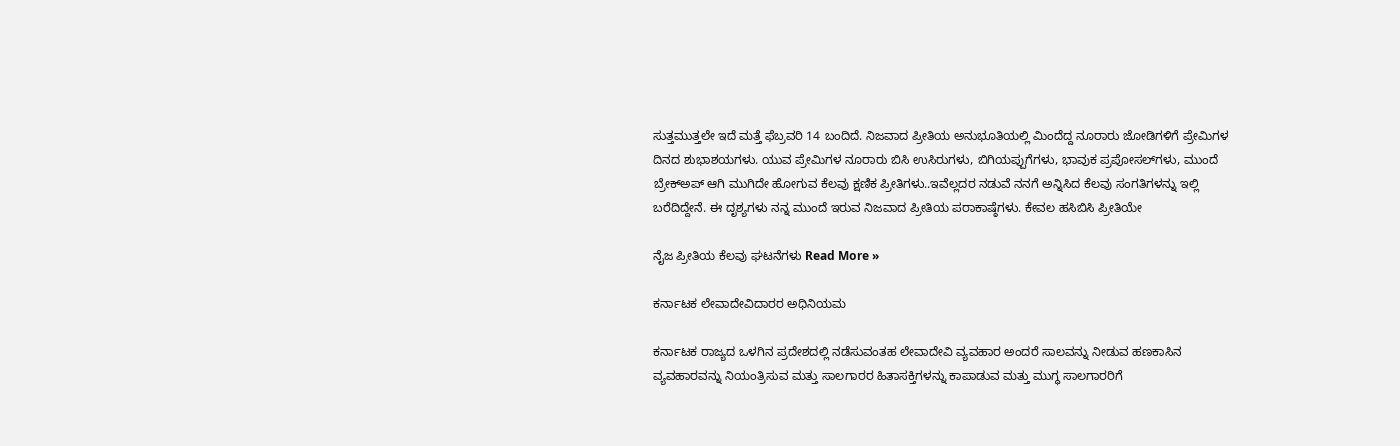ಸುತ್ತಮುತ್ತಲೇ ಇದೆ ಮತ್ತೆ ಫೆಬ್ರವರಿ 14 ಬಂದಿದೆ. ನಿಜವಾದ ಪ್ರೀತಿಯ ಅನುಭೂತಿಯಲ್ಲಿ ಮಿಂದೆದ್ದ ನೂರಾರು ಜೋಡಿಗಳಿಗೆ ಪ್ರೇಮಿಗಳ ದಿನದ ಶುಭಾಶಯಗಳು. ಯುವ ಪ್ರೇಮಿಗಳ ನೂರಾರು ಬಿಸಿ ಉಸಿರುಗಳು, ಬಿಗಿಯಪ್ಪುಗೆಗಳು, ಭಾವುಕ ಪ್ರಪೋಸಲ್‌ಗಳು, ಮುಂದೆ ಬ್ರೇಕ್‌ಅಪ್ ಆಗಿ ಮುಗಿದೇ ಹೋಗುವ ಕೆಲವು ಕ್ಷಣಿಕ ಪ್ರೀತಿಗಳು..ಇವೆಲ್ಲದರ ನಡುವೆ ನನಗೆ ಅನ್ನಿಸಿದ ಕೆಲವು ಸಂಗತಿಗಳನ್ನು ಇಲ್ಲಿ ಬರೆದಿದ್ದೇನೆ. ಈ ದೃಶ್ಯಗಳು ನನ್ನ ಮುಂದೆ ಇರುವ ನಿಜವಾದ ಪ್ರೀತಿಯ ಪರಾಕಾಷ್ಠೆಗಳು. ಕೇವಲ ಹಸಿಬಿಸಿ ಪ್ರೀತಿಯೇ

ನೈಜ ಪ್ರೀತಿಯ ಕೆಲವು ಘಟನೆಗಳು Read More »

ಕರ್ನಾಟಕ ಲೇವಾದೇವಿದಾರರ ಅಧಿನಿಯಮ

ಕರ್ನಾಟಕ ರಾಜ್ಯದ ಒಳಗಿನ ಪ್ರದೇಶದಲ್ಲಿ ನಡೆಸುವಂತಹ ಲೇವಾದೇವಿ ವ್ಯವಹಾರ ಅಂದರೆ ಸಾಲವನ್ನು ನೀಡುವ ಹಣಕಾಸಿನ ವ್ಯವಹಾರವನ್ನು ನಿಯಂತ್ರಿಸುವ ಮತ್ತು ಸಾಲಗಾರರ ಹಿತಾಸಕ್ತಿಗಳನ್ನು ಕಾಪಾಡುವ ಮತ್ತು ಮುಗ್ಧ ಸಾಲಗಾರರಿಗೆ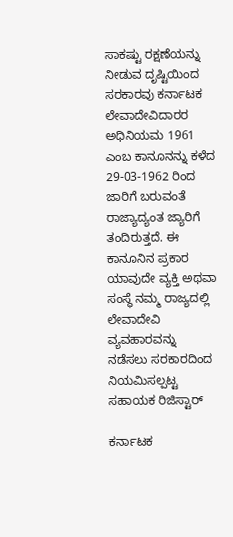ಸಾಕಷ್ಟು ರಕ್ಷಣೆಯನ್ನು ನೀಡುವ ದೃಷ್ಟಿಯಿಂದ ಸರಕಾರವು ಕರ್ನಾಟಕ ಲೇವಾದೇವಿದಾರರ ಅಧಿನಿಯಮ 1961 ಎಂಬ ಕಾನೂನನ್ನು ಕಳೆದ 29-03-1962 ರಿಂದ ಜಾರಿಗೆ ಬರುವಂತೆ ರಾಜ್ಯಾದ್ಯಂತ ಜ್ಯಾರಿಗೆ ತಂದಿರುತ್ತದೆ. ಈ ಕಾನೂನಿನ ಪ್ರಕಾರ ಯಾವುದೇ ವ್ಯಕ್ತಿ ಅಥವಾ ಸಂಸ್ಥೆ ನಮ್ಮ ರಾಜ್ಯದಲ್ಲಿ ಲೇವಾದೇವಿ ವ್ಯವಹಾರವನ್ನು ನಡೆಸಲು ಸರಕಾರದಿಂದ ನಿಯಮಿಸಲ್ಪಟ್ಟ ಸಹಾಯಕ ರಿಜಿಸ್ಟಾರ್

ಕರ್ನಾಟಕ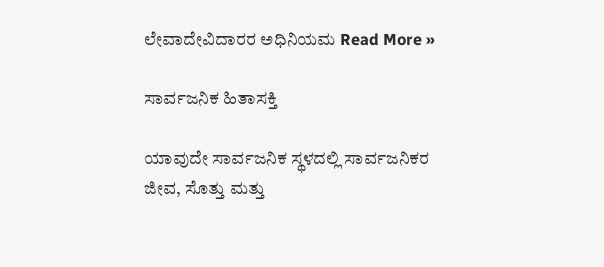ಲೇವಾದೇವಿದಾರರ ಅಧಿನಿಯಮ Read More »

ಸಾರ್ವಜನಿಕ ಹಿತಾಸಕ್ತಿ

ಯಾವುದೇ ಸಾರ್ವಜನಿಕ ಸ್ಥಳದಲ್ಲಿ ಸಾರ್ವಜನಿಕರ ಜೀವ, ಸೊತ್ತು ಮತ್ತು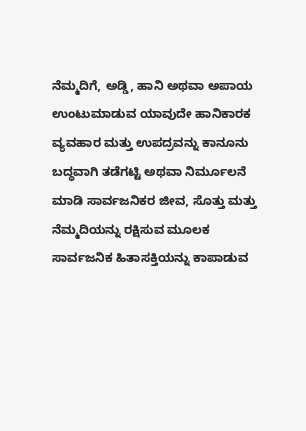ನೆಮ್ಮದಿಗೆ, ಅಡ್ಡಿ, ಹಾನಿ ಅಥವಾ ಅಪಾಯ ಉಂಟುಮಾಡುವ ಯಾವುದೇ ಹಾನಿಕಾರಕ ವ್ಯವಹಾರ ಮತ್ತು ಉಪದ್ರವನ್ನು ಕಾನೂನು ಬದ್ಧವಾಗಿ ತಡೆಗಟ್ಟಿ ಅಥವಾ ನಿರ್ಮೂಲನೆ ಮಾಡಿ ಸಾರ್ವಜನಿಕರ ಜೀವ, ಸೊತ್ತು ಮತ್ತು ನೆಮ್ಮದಿಯನ್ನು ರಕ್ಷಿಸುವ ಮೂಲಕ ಸಾರ್ವಜನಿಕ ಹಿತಾಸಕ್ತಿಯನ್ನು ಕಾಪಾಡುವ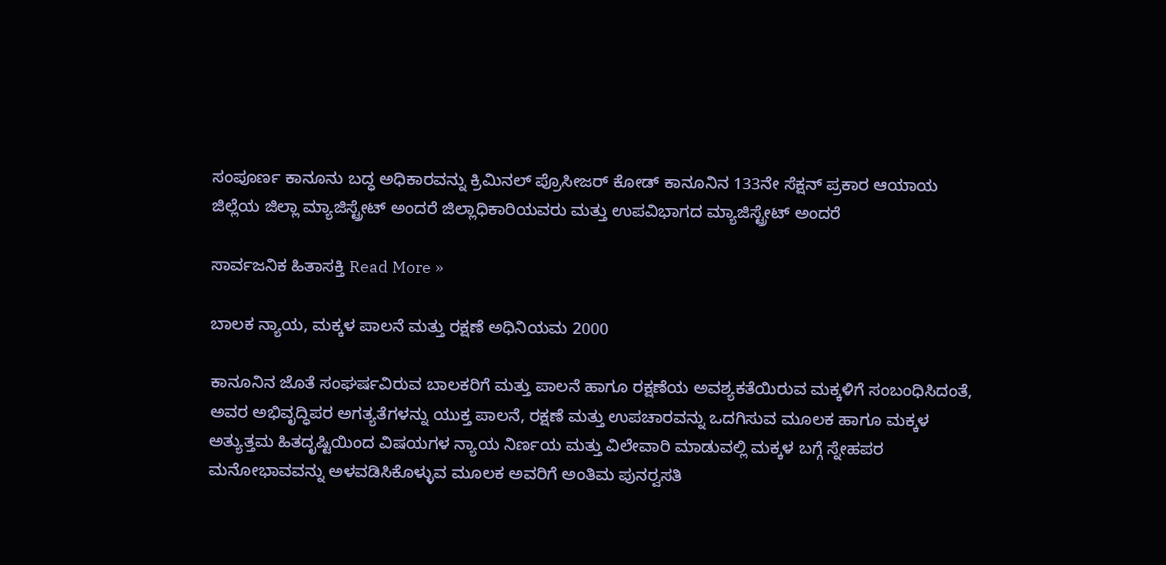ಸಂಪೂರ್ಣ ಕಾನೂನು ಬದ್ಧ ಅಧಿಕಾರವನ್ನು ಕ್ರಿಮಿನಲ್ ಪ್ರೊಸೀಜರ್ ಕೋಡ್ ಕಾನೂನಿನ 133ನೇ ಸೆಕ್ಷನ್ ಪ್ರಕಾರ ಆಯಾಯ ಜಿಲ್ಲೆಯ ಜಿಲ್ಲಾ ಮ್ಯಾಜಿಸ್ಟ್ರೇಟ್ ಅಂದರೆ ಜಿಲ್ಲಾಧಿಕಾರಿಯವರು ಮತ್ತು ಉಪವಿಭಾಗದ ಮ್ಯಾಜಿಸ್ಟ್ರೇಟ್ ಅಂದರೆ

ಸಾರ್ವಜನಿಕ ಹಿತಾಸಕ್ತಿ Read More »

ಬಾಲಕ ನ್ಯಾಯ, ಮಕ್ಕಳ ಪಾಲನೆ ಮತ್ತು ರಕ್ಷಣೆ ಅಧಿನಿಯಮ 2000

ಕಾನೂನಿನ ಜೊತೆ ಸಂಘರ್ಷವಿರುವ ಬಾಲಕರಿಗೆ ಮತ್ತು ಪಾಲನೆ ಹಾಗೂ ರಕ್ಷಣೆಯ ಅವಶ್ಯಕತೆಯಿರುವ ಮಕ್ಕಳಿಗೆ ಸಂಬಂಧಿಸಿದಂತೆ, ಅವರ ಅಭಿವೃದ್ಧಿಪರ ಅಗತ್ಯತೆಗಳನ್ನು ಯುಕ್ತ ಪಾಲನೆ, ರಕ್ಷಣೆ ಮತ್ತು ಉಪಚಾರವನ್ನು ಒದಗಿಸುವ ಮೂಲಕ ಹಾಗೂ ಮಕ್ಕಳ ಅತ್ಯುತ್ತಮ ಹಿತದೃಷ್ಟಿಯಿಂದ ವಿಷಯಗಳ ನ್ಯಾಯ ನಿರ್ಣಯ ಮತ್ತು ವಿಲೇವಾರಿ ಮಾಡುವಲ್ಲಿ ಮಕ್ಕಳ ಬಗ್ಗೆ ಸ್ನೇಹಪರ ಮನೋಭಾವವನ್ನು ಅಳವಡಿಸಿಕೊಳ್ಳುವ ಮೂಲಕ ಅವರಿಗೆ ಅಂತಿಮ ಪುನರ್‍ವಸತಿ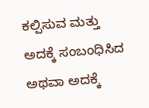ಕಲ್ಪಿಸುವ ಮತ್ತು ಅದಕ್ಕೆ ಸಂಬಂಧಿಸಿದ ಅಥವಾ ಅದಕ್ಕೆ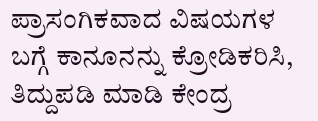ಪ್ರಾಸಂಗಿಕವಾದ ವಿಷಯಗಳ ಬಗ್ಗೆ ಕಾನೂನನ್ನು ಕ್ರೋಡಿಕರಿಸಿ, ತಿದ್ದುಪಡಿ ಮಾಡಿ ಕೇಂದ್ರ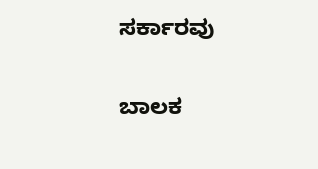ಸರ್ಕಾರವು

ಬಾಲಕ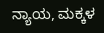ನ್ಯಾಯ, ಮಕ್ಕಳ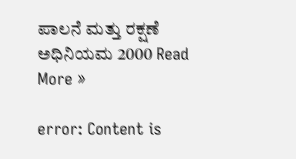ಪಾಲನೆ ಮತ್ತು ರಕ್ಷಣೆ ಅಧಿನಿಯಮ 2000 Read More »

error: Content is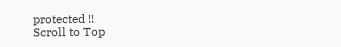protected !!
Scroll to Top